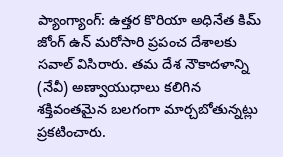ప్యాంగ్యాంగ్: ఉత్తర కొరియా అధినేత కిమ్ జోంగ్ ఉన్ మరోసారి ప్రపంచ దేశాలకు సవాల్ విసిరారు. తమ దేశ నౌకాదళాన్ని (నేవీ) అణ్వాయుధాలు కలిగిన శక్తివంతమైన బలగంగా మార్చబోతున్నట్లు ప్రకటించారు.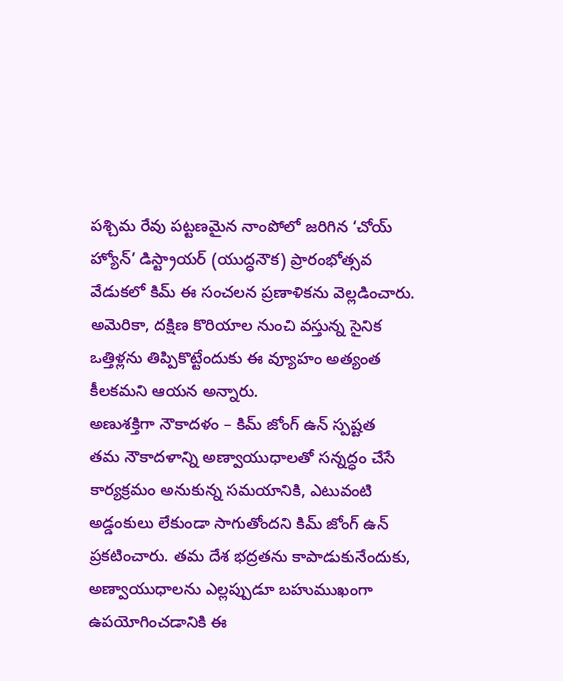పశ్చిమ రేవు పట్టణమైన నాంపోలో జరిగిన ‘చోయ్ హ్యోన్’ డిస్ట్రాయర్ (యుద్ధనౌక) ప్రారంభోత్సవ వేడుకలో కిమ్ ఈ సంచలన ప్రణాళికను వెల్లడించారు. అమెరికా, దక్షిణ కొరియాల నుంచి వస్తున్న సైనిక ఒత్తిళ్లను తిప్పికొట్టేందుకు ఈ వ్యూహం అత్యంత కీలకమని ఆయన అన్నారు.
అణుశక్తిగా నౌకాదళం – కిమ్ జోంగ్ ఉన్ స్పష్టత
తమ నౌకాదళాన్ని అణ్వాయుధాలతో సన్నద్ధం చేసే కార్యక్రమం అనుకున్న సమయానికి, ఎటువంటి అడ్డంకులు లేకుండా సాగుతోందని కిమ్ జోంగ్ ఉన్ ప్రకటించారు. తమ దేశ భద్రతను కాపాడుకునేందుకు, అణ్వాయుధాలను ఎల్లప్పుడూ బహుముఖంగా ఉపయోగించడానికి ఈ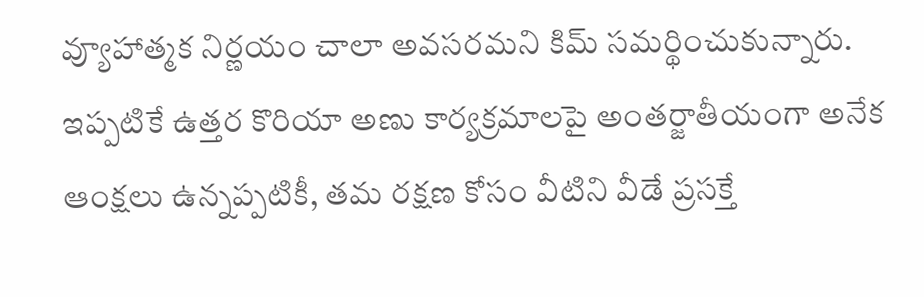వ్యూహాత్మక నిర్ణయం చాలా అవసరమని కిమ్ సమర్థించుకున్నారు. ఇప్పటికే ఉత్తర కొరియా అణు కార్యక్రమాలపై అంతర్జాతీయంగా అనేక ఆంక్షలు ఉన్నప్పటికీ, తమ రక్షణ కోసం వీటిని వీడే ప్రసక్తే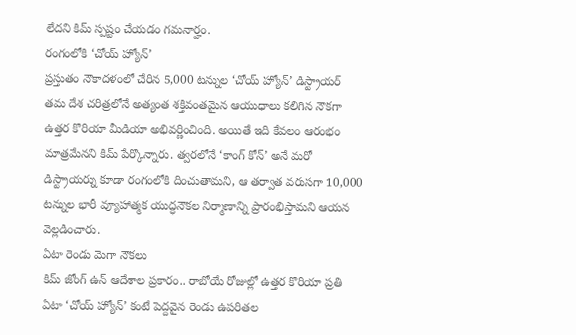లేదని కిమ్ స్పష్టం చేయడం గమనార్హం.
రంగంలోకి ‘చోయ్ హ్యోన్’
ప్రస్తుతం నౌకాదళంలో చేరిన 5,000 టన్నుల ‘చోయ్ హ్యోన్’ డిస్ట్రాయర్ తమ దేశ చరిత్రలోనే అత్యంత శక్తివంతమైన ఆయుధాలు కలిగిన నౌకగా ఉత్తర కొరియా మీడియా అభివర్ణించింది. అయితే ఇది కేవలం ఆరంభం మాత్రమేనని కిమ్ పేర్కొన్నారు. త్వరలోనే ‘కాంగ్ కోన్’ అనే మరో డిస్ట్రాయర్ను కూడా రంగంలోకి దించుతామని, ఆ తర్వాత వరుసగా 10,000 టన్నుల భారీ వ్యూహాత్మక యుద్ధనౌకల నిర్మాణాన్ని ప్రారంభిస్తామని ఆయన వెల్లడించారు.
ఏటా రెండు మెగా నౌకలు
కిమ్ జోంగ్ ఉన్ ఆదేశాల ప్రకారం.. రాబోయే రోజుల్లో ఉత్తర కొరియా ప్రతి ఏటా ‘చోయ్ హ్యోన్’ కంటే పెద్దవైన రెండు ఉపరితల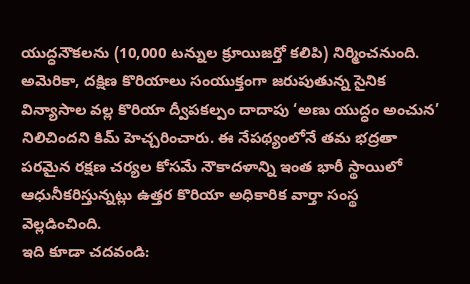యుద్ధనౌకలను (10,000 టన్నుల క్రూయిజర్తో కలిపి) నిర్మించనుంది. అమెరికా, దక్షిణ కొరియాలు సంయుక్తంగా జరుపుతున్న సైనిక విన్యాసాల వల్ల కొరియా ద్వీపకల్పం దాదాపు ‘అణు యుద్ధం అంచున’ నిలిచిందని కిమ్ హెచ్చరించారు. ఈ నేపథ్యంలోనే తమ భద్రతా పరమైన రక్షణ చర్యల కోసమే నౌకాదళాన్ని ఇంత భారీ స్థాయిలో ఆధునీకరిస్తున్నట్లు ఉత్తర కొరియా అధికారిక వార్తా సంస్థ వెల్లడించింది.
ఇది కూడా చదవండి: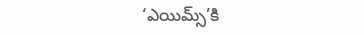‘ఎయిమ్స్’కి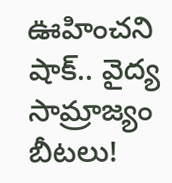ఊహించని షాక్.. వైద్య సామ్రాజ్యం బీటలు!